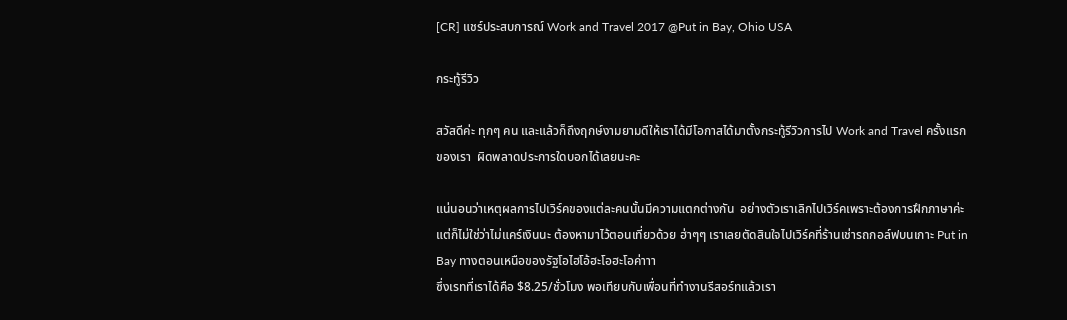[CR] แชร์ประสบการณ์ Work and Travel 2017 @Put in Bay, Ohio USA

กระทู้รีวิว

สวัสดีค่ะ ทุกๆ คน และแล้วก็ถึงฤกษ์งามยามดีให้เราได้มีโอกาสได้มาตั้งกระทู้รีวิวการไป Work and Travel ครั้งแรกของเรา  ผิดพลาดประการใดบอกได้เลยนะคะ

แน่นอนว่าเหตุผลการไปเวิร์คของแต่ละคนนั้นมีความแตกต่างกัน  อย่างตัวเราเลิกไปเวิร์คเพราะต้องการฝึกภาษาค่ะ  แต่ก็ไม่ใช่ว่าไม่แคร์เงินนะ ต้องหามาไว้ตอนเที่ยวด้วย ฮ่าๆๆ เราเลยตัดสินใจไปเวิร์คที่ร้านเช่ารถกอล์ฟบนเกาะ Put in Bay ทางตอนเหนือของรัฐโอไฮโอ้ฮะโอฮะโอค่าาา
ซึ่งเรทที่เราได้คือ $8.25/ชั่วโมง พอเทียบกับเพื่อนที่ทำงานรีสอร์ทแล้วเรา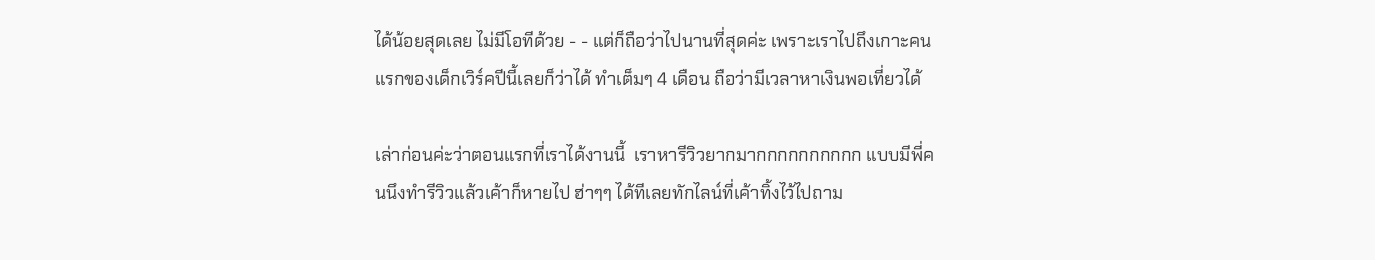ได้น้อยสุดเลย ไม่มีโอทีด้วย - - แต่ก็ถือว่าไปนานที่สุดค่ะ เพราะเราไปถึงเกาะคนแรกของเด็กเวิร์คปีนี้เลยก็ว่าได้ ทำเต็มๆ 4 เดือน ถือว่ามีเวลาหาเงินพอเที่ยวได้

เล่าก่อนค่ะว่าตอนแรกที่เราได้งานนี้  เราหารีวิวยากมากกกกกกกกกก แบบมีพี่คนนึงทำรีวิวแล้วเค้าก็หายไป ฮ่าๆๆ ได้ทีเลยทักไลน์ที่เค้าทิ้งไว้ไปถาม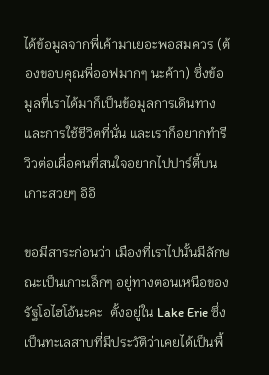ได้ข้อมูลจากพี่เค้ามาเยอะพอสมควร (ต้องขอบคุณพี่ออฟมากๆ นะค้าา) ซึ่งข้อมูลที่เราได้มาก็เป็นข้อมูลการเดินทางและการใช้ชีวิตที่นั่น และเราก็อยากทำรีวิวต่อเผื่อคนที่สนใจอยากไปปาร์ตี้บนเกาะสวยๆ อิอิ

ขอมีสาระก่อนว่า เมืองที่เราไปนั้นมีลักษณะเป็นเกาะเล็กๆ อยู่ทางตอนเหนือของรัฐโอไฮโอ้นะคะ  ตั้งอยู่ใน Lake Erie ซึ่งเป็นทะเลสาบที่มีประวัติว่าเคยได้เป็นพื้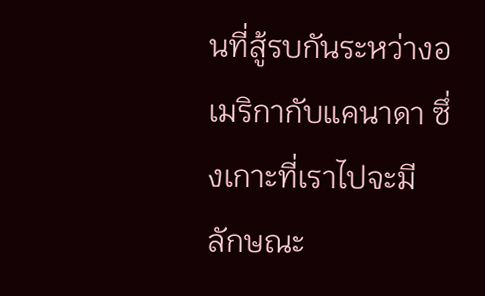นที่สู้รบกันระหว่างอเมริกากับแคนาดา ซึ่งเกาะที่เราไปจะมีลักษณะ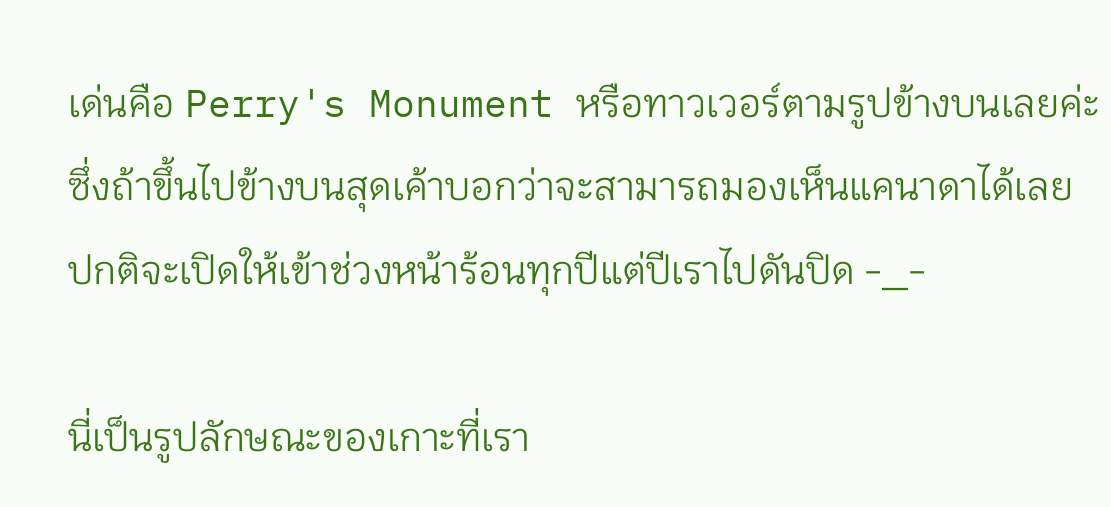เด่นคือ Perry's Monument หรือทาวเวอร์ตามรูปข้างบนเลยค่ะ ซึ่งถ้าขึ้นไปข้างบนสุดเค้าบอกว่าจะสามารถมองเห็นแคนาดาได้เลย ปกติจะเปิดให้เข้าช่วงหน้าร้อนทุกปีแต่ปีเราไปดันปิด -_-

นี่เป็นรูปลักษณะของเกาะที่เรา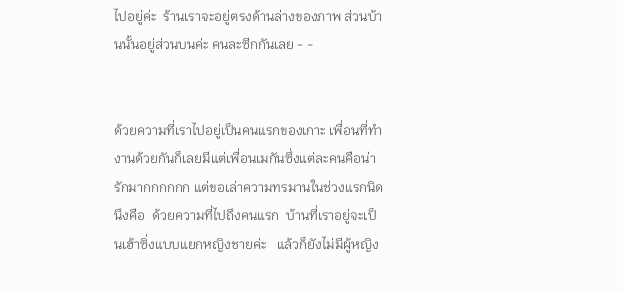ไปอยู่ค่ะ  ร้านเราจะอยู่ตรงด้านล่างของภาพ ส่วนบ้านนั้นอยู่ส่วนบนค่ะ คนละซีกกันเลย - -


ด้วยความที่เราไปอยู่เป็นคนแรกของเกาะ เพื่อนที่ทำงานด้วยกันก็เลยมีแต่เพื่อนเมกันซึ่งแต่ละคนคือน่ารักมากกกกกก แต่ขอเล่าความทรมานในช่วงแรกนิดนึงคือ  ด้วยความที่ไปถึงคนแรก  บ้านที่เราอยู่จะเป็นเฮ้าซิ่งแบบแยกหญิงชายค่ะ   แล้วก็ยังไม่มีผู้หญิง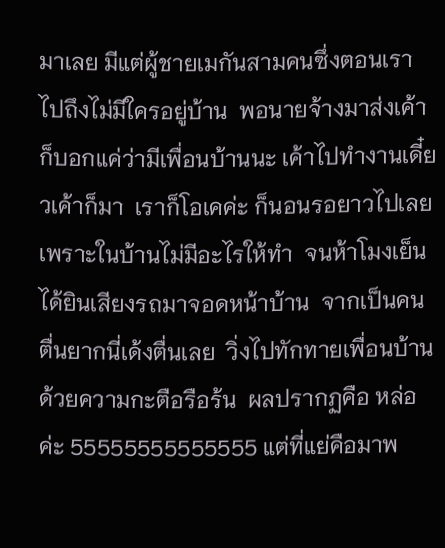มาเลย มีแต่ผู้ชายเมกันสามคนซึ่งตอนเราไปถึงไม่มีใครอยู่บ้าน  พอนายจ้างมาส่งเค้าก็บอกแค่ว่ามีเพื่อนบ้านนะ เค้าไปทำงานเดี๋ยวเค้าก็มา  เราก็โอเคค่ะ ก็นอนรอยาวไปเลยเพราะในบ้านไม่มีอะไรให้ทำ  จนห้าโมงเย็นได้ยินเสียงรถมาจอดหน้าบ้าน  จากเป็นคนตื่นยากนี่เด้งตื่นเลย  วิ่งไปทักทายเพื่อนบ้านด้วยความกะตือรือร้น  ผลปรากฏคือ หล่อค่ะ 55555555555555 แต่ที่แย่คือมาพ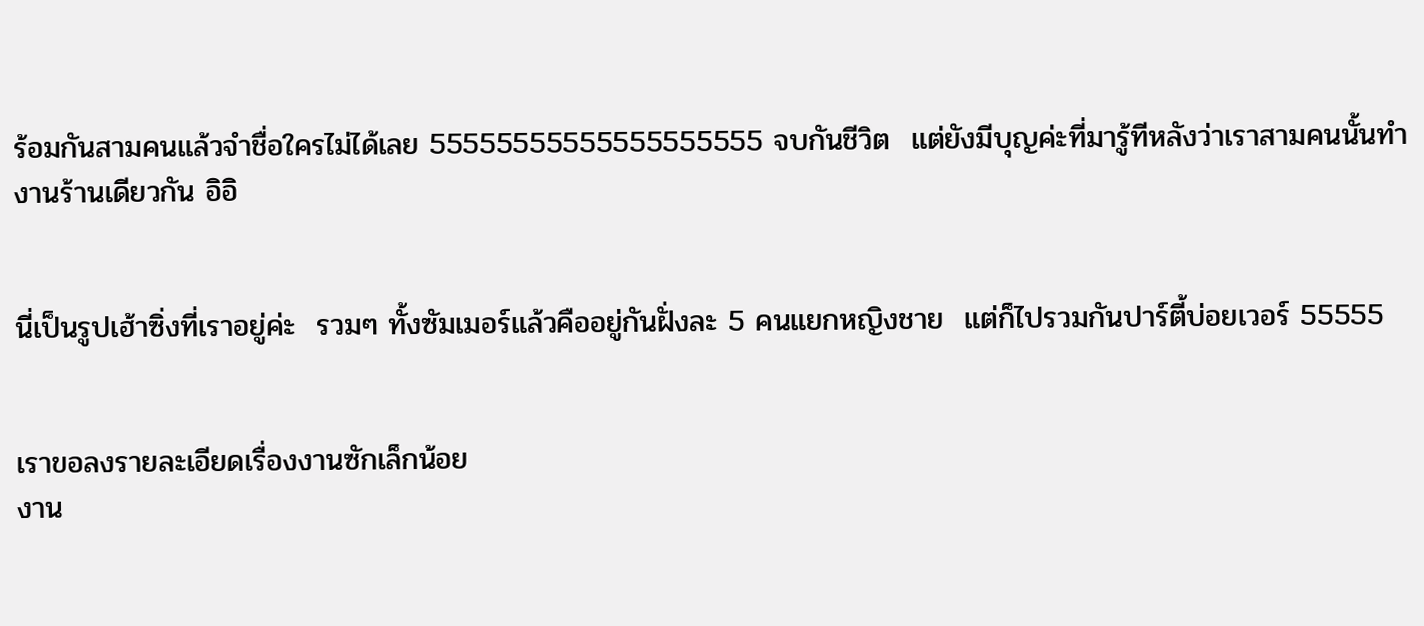ร้อมกันสามคนแล้วจำชื่อใครไม่ได้เลย 55555555555555555555 จบกันชีวิต  แต่ยังมีบุญค่ะที่มารู้ทีหลังว่าเราสามคนนั้นทำงานร้านเดียวกัน อิอิ


นี่เป็นรูปเฮ้าซิ่งที่เราอยู่ค่ะ  รวมๆ ทั้งซัมเมอร์แล้วคืออยู่กันฝั่งละ 5 คนแยกหญิงชาย  แต่ก็ไปรวมกันปาร์ตี้บ่อยเวอร์ 55555


เราขอลงรายละเอียดเรื่องงานซักเล็กน้อย
งาน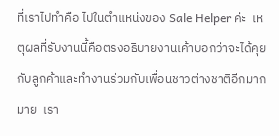ที่เราไปทำคือ ไปในตำแหน่งของ Sale Helper ค่ะ  เหตุผลที่รับงานนี้คือตรงอธิบายงานเค้าบอกว่าจะได้คุยกับลูกค้าและทำงานร่วมกับเพื่อนชาวต่างชาติอีกมากมาย  เรา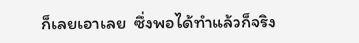ก็เลยเอาเลย  ซึ่งพอได้ทำแล้วก็จริง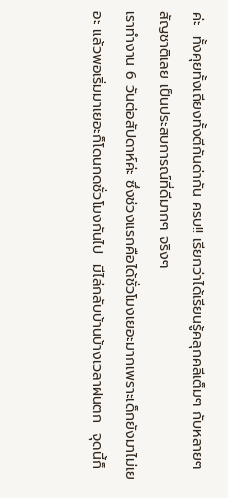ค่ะ  ทั้งคุยทั้งเถียงทั้งตีกันด่ากัน ครบ!! เรียกว่าได้เรียนรู้คลุกคลีเต็มๆ กับหลายๆ สัญชาติเลย เป็นประสบการณ์ที่ดีมากๆ จริงๆ
เราทำงาน 6 วันต่อสัปดาห์ค่ะ ซึ่งช่วงแรกคือได้ชั่วโมงเยอะมากเพราะเด็กยังมาไม่เยอะ แล้วพอเริ่มมาเยอะก็โดนกดชั่วโมงกันไป  มีไล่กลับบ้านบ้างเวลาฝนตก  จุดนี้ก็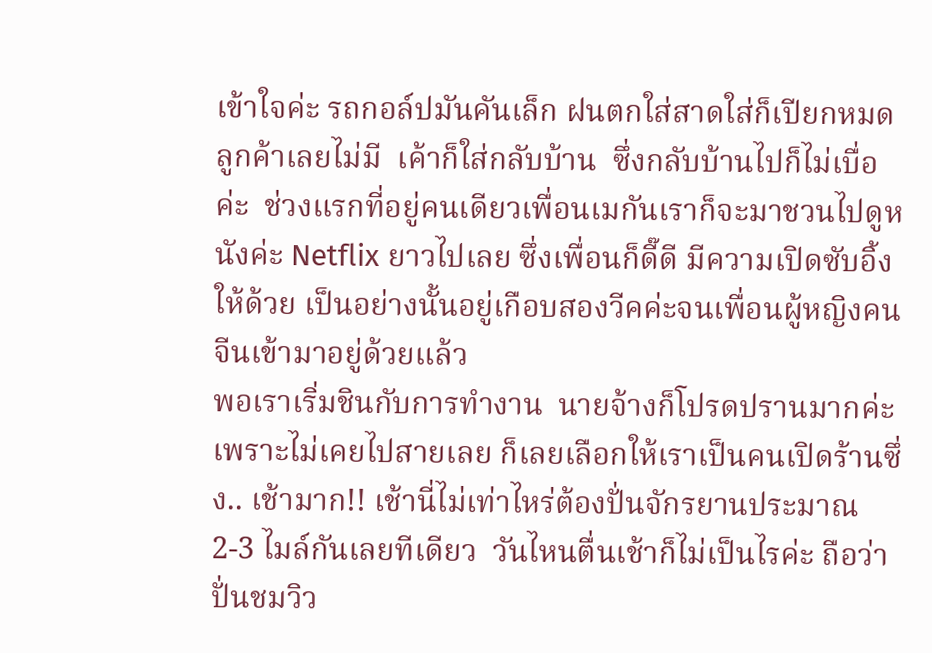เข้าใจค่ะ รถกอล์ปมันคันเล็ก ฝนตกใส่สาดใส่ก็เปียกหมด ลูกค้าเลยไม่มี  เค้าก็ใส่กลับบ้าน  ซึ่งกลับบ้านไปก็ไม่เบื่อค่ะ  ช่วงแรกที่อยู่คนเดียวเพื่อนเมกันเราก็จะมาชวนไปดูหนังค่ะ Netflix ยาวไปเลย ซึ่งเพื่อนก็ดี๊ดี มีความเปิดซับอิ้งให้ด้วย เป็นอย่างนั้นอยู่เกือบสองวีคค่ะจนเพื่อนผู้หญิงคนจีนเข้ามาอยู่ด้วยแล้ว
พอเราเริ่มชินกับการทำงาน  นายจ้างก็โปรดปรานมากค่ะเพราะไม่เคยไปสายเลย ก็เลยเลือกให้เราเป็นคนเปิดร้านซึ่ง.. เช้ามาก!! เช้านี่ไม่เท่าไหร่ต้องปั่นจักรยานประมาณ 2-3 ไมล์กันเลยทีเดียว  วันไหนตื่นเช้าก็ไม่เป็นไรค่ะ ถือว่าปั่นชมวิว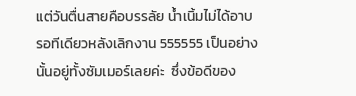แต่วันตื่นสายคือบรรลัย น้ำเนิ้มไม่ได้อาบ  รอทีเดียวหลังเลิกงาน 555555 เป็นอย่างนั้นอยู่ทั้งซัมเมอร์เลยค่ะ  ซึ่งข้อดีของ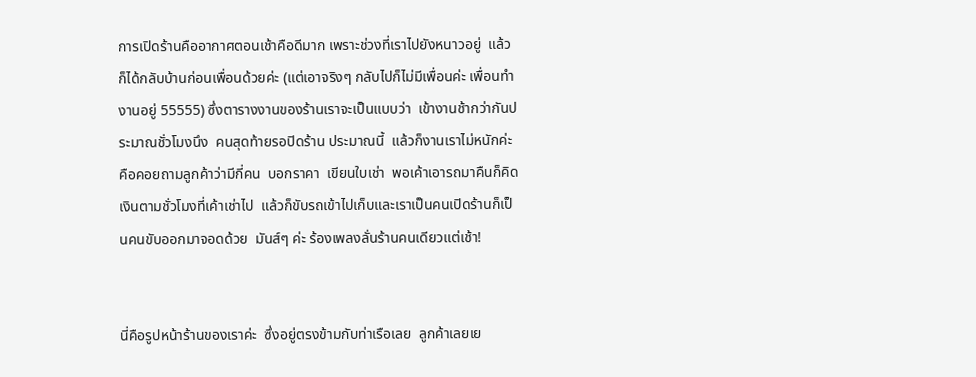การเปิดร้านคืออากาศตอนเช้าคือดีมาก เพราะช่วงที่เราไปยังหนาวอยู่  แล้วก็ได้กลับบ้านก่อนเพื่อนด้วยค่ะ (แต่เอาจริงๆ กลับไปก็ไม่มีเพื่อนค่ะ เพื่อนทำงานอยู่ 55555) ซึ่งตารางงานของร้านเราจะเป็นแบบว่า  เข้างานช้ากว่ากันประมาณชั่วโมงนึง  คนสุดท้ายรอปิดร้าน ประมาณนี้  แล้วก็งานเราไม่หนักค่ะ  คือคอยถามลูกค้าว่ามีกี่คน  บอกราคา  เขียนใบเช่า  พอเค้าเอารถมาคืนก็คิดเงินตามชั่วโมงที่เค้าเช่าไป  แล้วก็ขับรถเข้าไปเก็บและเราเป็นคนเปิดร้านก็เป็นคนขับออกมาจอดด้วย  มันส์ๆ ค่ะ ร้องเพลงลั่นร้านคนเดียวแต่เช้า!


นี่คือรูปหน้าร้านของเราค่ะ  ซึ่งอยู่ตรงข้ามกับท่าเรือเลย  ลูกค้าเลยเย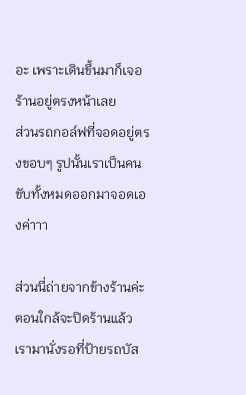อะ เพราะเดินขึ้นมาก็เจอร้านอยู่ตรงหน้าเลย
ส่วนรถกอล์ฟที่จอดอยู่ตรงขอบๆ รูปนั้นเราเป็นคนขับทั้งหมดออกมาจอดเองค่าาา

ส่วนนี่ถ่ายจากข้างร้านค่ะ ตอนใกล้จะปิดร้านแล้ว  เรามานั่งรอที่ป้ายรถบัส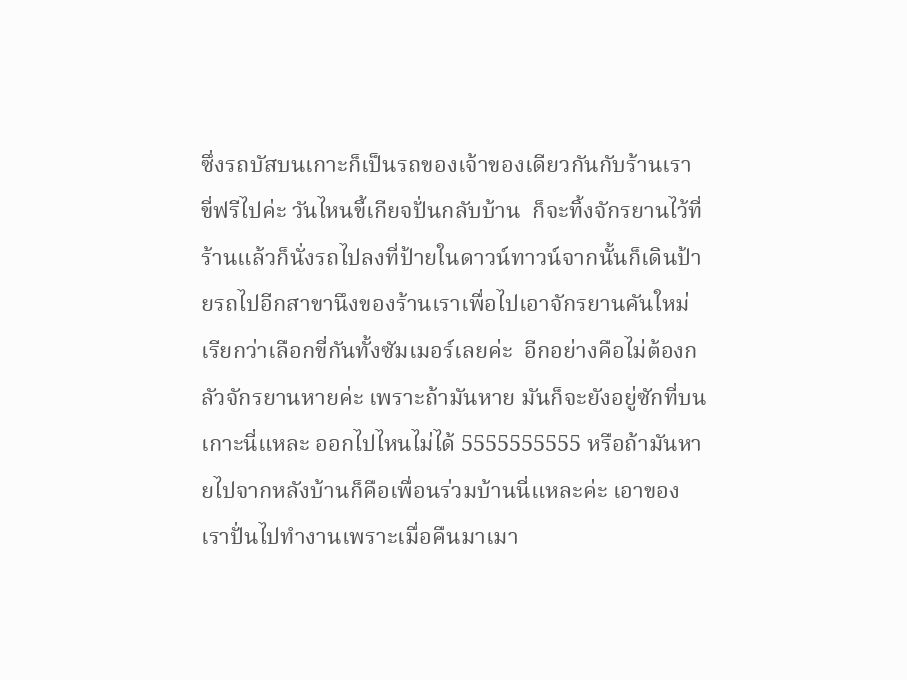ซึ่งรถบัสบนเกาะก็เป็นรถของเจ้าของเดียวกันกับร้านเรา ขี่ฟรีไปค่ะ วันไหนขี้เกียจปั่นกลับบ้าน  ก็จะทิ้งจักรยานไว้ที่ร้านแล้วก็นั่งรถไปลงที่ป้ายในดาวน์ทาวน์จากนั้นก็เดินป้ายรถไปอีกสาขานึงของร้านเราเพื่อไปเอาจักรยานคันใหม่ เรียกว่าเลือกขี่กันทั้งซัมเมอร์เลยค่ะ  อีกอย่างคือไม่ต้องกลัวจักรยานหายค่ะ เพราะถ้ามันหาย มันก็จะยังอยู่ซักที่บนเกาะนี่แหละ ออกไปไหนไม่ได้ 5555555555 หรือถ้ามันหายไปจากหลังบ้านก็คือเพื่อนร่วมบ้านนี่แหละค่ะ เอาของเราปั่นไปทำงานเพราะเมื่อคืนมาเมา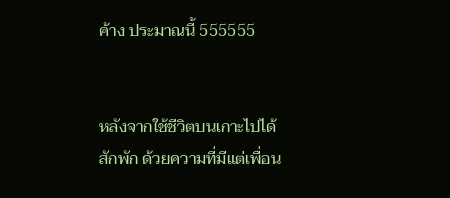ค้าง ประมาณนี้ 555555


หลังจากใช้ชีวิตบนเกาะไปได้สักพัก ด้วยความที่มีแต่เพื่อน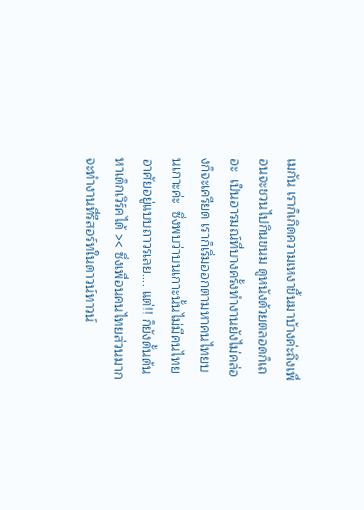เมกัน เราก็เกิดความเหงาขึ้นมาบ้างค่ะถึงเพื่อนจะชวนไปกินขนม ดูหนังด้วยตลอดก็เถอะ  เป็นอารมณ์ที่บางครั้งทำงานยังไม่คล่องก็จะเครียด เราก็เริ่มออกตามหาคนไทยบนเกาะค่ะ  ซึ่งพบว่าบนเกาะนั้นไม่มีคนไทยอาศัยอยู่แบบถาวรเลย.... แต่!! ก็ยังดั้นด้นหาเด็กเวิร์คได้ >< ซึ่งเพื่อนคนไทยส่วนมาก  จะทำงานที่รีสอร์ทในดาวน์ทาวน์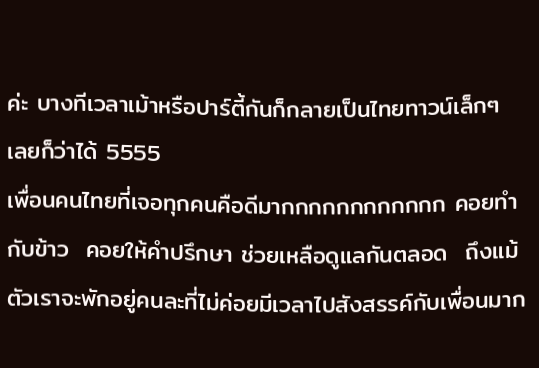ค่ะ บางทีเวลาเม้าหรือปาร์ตี้กันก็กลายเป็นไทยทาวน์เล็กๆ เลยก็ว่าได้ 5555
เพื่อนคนไทยที่เจอทุกคนคือดีมากกกกกกกกกกกก คอยทำกับข้าว  คอยให้คำปรึกษา ช่วยเหลือดูแลกันตลอด  ถึงแม้ตัวเราจะพักอยู่คนละที่ไม่ค่อยมีเวลาไปสังสรรค์กับเพื่อนมาก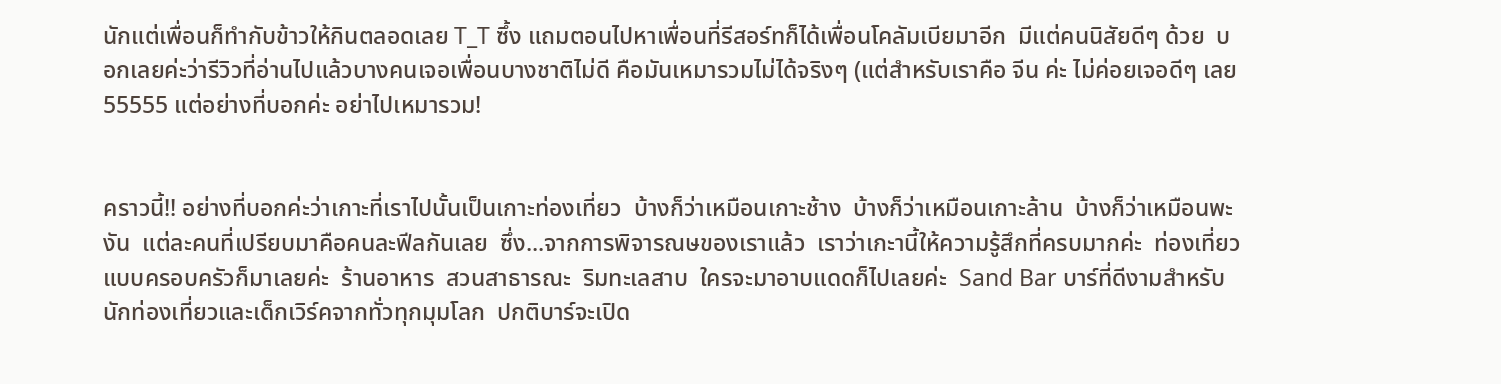นักแต่เพื่อนก็ทำกับข้าวให้กินตลอดเลย T_T ซึ้ง แถมตอนไปหาเพื่อนที่รีสอร์ทก็ได้เพื่อนโคลัมเบียมาอีก  มีแต่คนนิสัยดีๆ ด้วย  บอกเลยค่ะว่ารีวิวที่อ่านไปแล้วบางคนเจอเพื่อนบางชาติไม่ดี คือมันเหมารวมไม่ได้จริงๆ (แต่สำหรับเราคือ จีน ค่ะ ไม่ค่อยเจอดีๆ เลย 55555 แต่อย่างที่บอกค่ะ อย่าไปเหมารวม!


คราวนี้!! อย่างที่บอกค่ะว่าเกาะที่เราไปนั้นเป็นเกาะท่องเที่ยว  บ้างก็ว่าเหมือนเกาะช้าง  บ้างก็ว่าเหมือนเกาะล้าน  บ้างก็ว่าเหมือนพะงัน  แต่ละคนที่เปรียบมาคือคนละฟีลกันเลย  ซึ่ง...จากการพิจารณษของเราแล้ว  เราว่าเกะานี้ให้ความรู้สึกที่ครบมากค่ะ  ท่องเที่ยวแบบครอบครัวก็มาเลยค่ะ  ร้านอาหาร  สวนสาธารณะ  ริมทะเลสาบ  ใครจะมาอาบแดดก็ไปเลยค่ะ  Sand Bar บาร์ที่ดีงามสำหรับนักท่องเที่ยวและเด็กเวิร์คจากทั่วทุกมุมโลก  ปกติบาร์จะเปิด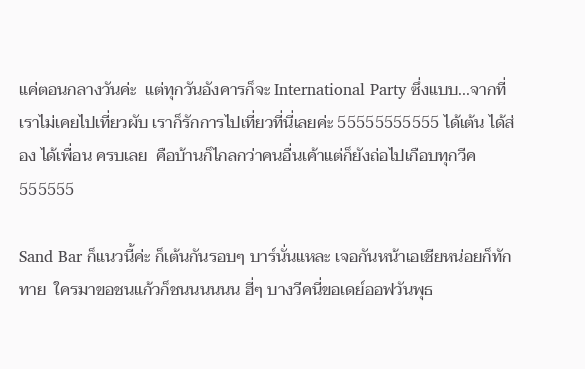แค่ตอนกลางวันค่ะ  แต่ทุกวันอังคารก็จะ International Party ซึ่งแบบ...จากที่เราไม่เคยไปเที่ยวผับ เราก็รักการไปเที่ยวที่นี่เลยค่ะ 55555555555 ได้เต้น ได้ส่อง ได้เพื่อน ครบเลย  คือบ้านก็ไกลกว่าคนอื่นเค้าแต่ก็ยังถ่อไปเกือบทุกวีค 555555

Sand Bar ก็แนวนี้ค่ะ ก็เต้นกันรอบๆ บาร์นั่นแหละ เจอกันหน้าเอเชียหน่อยก็ทักทาย  ใครมาขอชนแก้วก็ชนนนนนน ฮี่ๆ บางวีคนี่ขอเดย์ออฟวันพุธ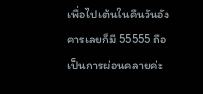เพื่อไปเต้นในคืนวันอังคารเลยก็มี 55555 ถือเป็นการผ่อนคลายค่ะ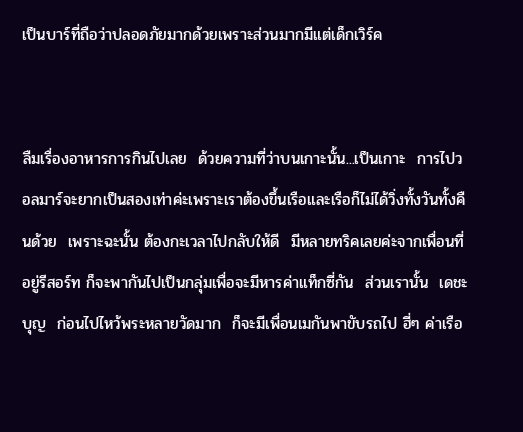เป็นบาร์ที่ถือว่าปลอดภัยมากด้วยเพราะส่วนมากมีแต่เด็กเวิร์ค


ลืมเรื่องอาหารการกินไปเลย  ด้วยความที่ว่าบนเกาะนั้น...เป็นเกาะ  การไปวอลมาร์จะยากเป็นสองเท่าค่ะเพราะเราต้องขึ้นเรือและเรือก็ไม่ได้วิ่งทั้งวันทั้งคืนด้วย  เพราะฉะนั้น ต้องกะเวลาไปกลับให้ดี  มีหลายทริคเลยค่ะจากเพื่อนที่อยู่รีสอร์ท ก็จะพากันไปเป็นกลุ่มเพื่อจะมีหารค่าแท็กซี่กัน  ส่วนเรานั้น  เดชะบุญ  ก่อนไปไหว้พระหลายวัดมาก  ก็จะมีเพื่อนเมกันพาขับรถไป ฮี่ๆ ค่าเรือ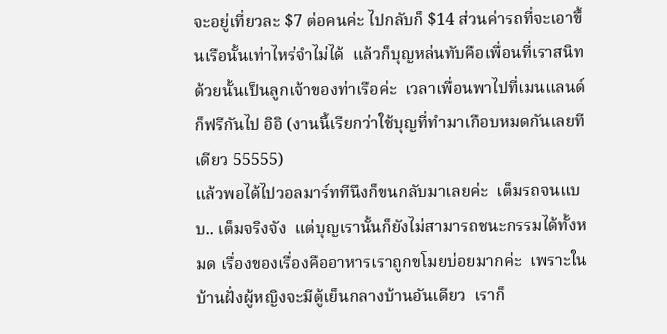จะอยู่เที่ยวละ $7 ต่อคนค่ะ ไปกลับก็ $14 ส่วนค่ารถที่จะเอาขึ้นเรือนั้นเท่าไหร่จำไม่ได้  แล้วก็บุญหล่นทับคือเพื่อนที่เราสนิทด้วยนั้นเป็นลูกเจ้าของท่าเรือค่ะ  เวลาเพื่อนพาไปที่เมนแลนด์ก็ฟรีกันไป อิอิ (งานนี้เรียกว่าใช้บุญที่ทำมาเกือบหมดกันเลยทีเดียว 55555)
แล้วพอได้ไปวอลมาร์ททีนึงก็ขนกลับมาเลยค่ะ  เต็มรถจนแบบ.. เต็มจริงจัง  แต่บุญเรานั้นก็ยังไม่สามารถชนะกรรมได้ทั้งหมด เรื่องของเรื่องคืออาหารเราถูกขโมยบ่อยมากค่ะ  เพราะในบ้านฝั่งผู้หญิงจะมีตู้เย็นกลางบ้านอันเดียว  เราก็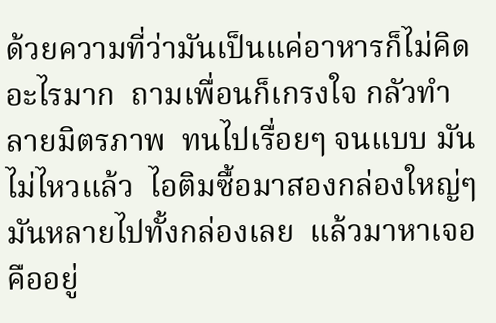ด้วยความที่ว่ามันเป็นแค่อาหารก็ไม่คิดอะไรมาก  ถามเพื่อนก็เกรงใจ กลัวทำลายมิตรภาพ  ทนไปเรื่อยๆ จนแบบ มันไม่ไหวแล้ว  ไอติมซื้อมาสองกล่องใหญ่ๆ มันหลายไปทั้งกล่องเลย  แล้วมาหาเจอคืออยู่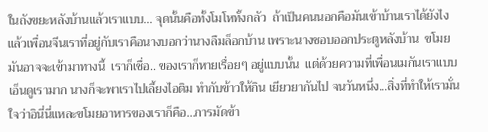ในถังขยะหลังบ้านแล้วเราแบบ... จุดนั้นคือทั้งโมโหทั้งกลัว  ถ้าเป็นคนนอกคือมันเข้าบ้านเราได้ยังไง  แล้วเพื่อนจีนเราที่อยู่กับเราคือนางบอกว่านางลืมล็อกบ้าน เพราะนางชอบออกประตูหลังบ้าน  ขโมยมันอาจจะเข้ามาทางนี้  เราก็เชื่อ.. ของเราก็หายเรื่อยๆ อยู่แบบนั้น  แต่ด้วยความที่เพื่อนเมกันเราแบบเอ็นดูเรามาก นางก็จะพาเราไปเลี้ยงไอติม ทำกับข้าวให้กิน เยียวยากันไป จนวันหนึ่ง...สิ่งที่ทำให้เรามั่นใจว่าอินี่นี่แหละขโมยอาหารของเราก็คือ...การมัดข้า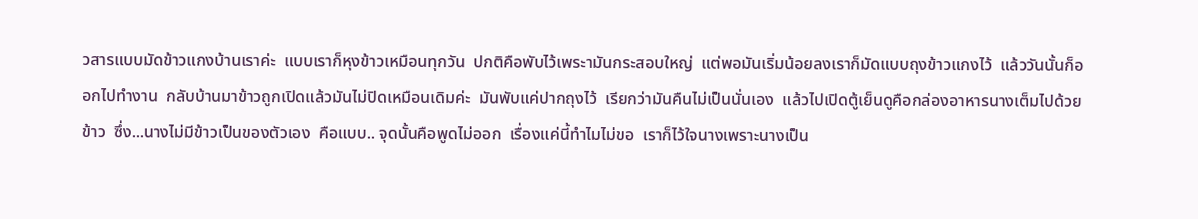วสารแบบมัดข้าวแกงบ้านเราค่ะ  แบบเราก็หุงข้าวเหมือนทุกวัน  ปกติคือพับไว้เพระามันกระสอบใหญ่  แต่พอมันเริ่มน้อยลงเราก็มัดแบบถุงข้าวแกงไว้  แล้ววันนั้นก็ออกไปทำงาน  กลับบ้านมาข้าวถูกเปิดแล้วมันไม่ปิดเหมือนเดิมค่ะ  มันพับแค่ปากถุงไว้  เรียกว่ามันคืนไม่เป็นนั่นเอง  แล้วไปเปิดตู้เย็นดูคือกล่องอาหารนางเต็มไปด้วยข้าว  ซึ่ง...นางไม่มีข้าวเป็นของตัวเอง  คือแบบ.. จุดนั้นคือพูดไม่ออก  เรื่องแค่นี้ทำไมไม่ขอ  เราก็ไว้ใจนางเพราะนางเป็น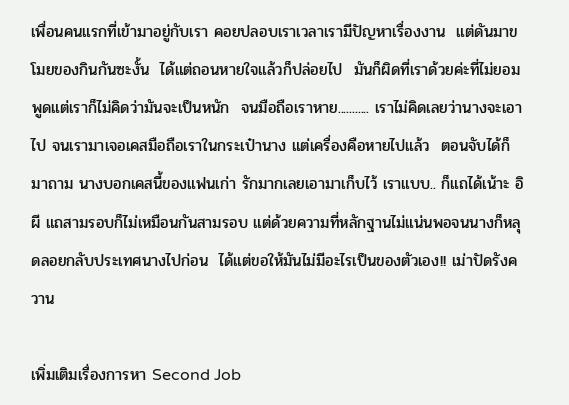เพื่อนคนแรกที่เข้ามาอยู่กับเรา คอยปลอบเราเวลาเรามีปัญหาเรื่องงาน  แต่ดันมาขโมยของกินกันซะงั้น  ได้แต่ถอนหายใจแล้วก็ปล่อยไป  มันก็ผิดที่เราด้วยค่ะที่ไม่ยอมพูดแต่เราก็ไม่คิดว่ามันจะเป็นหนัก  จนมือถือเราหาย........... เราไม่คิดเลยว่านางจะเอาไป จนเรามาเจอเคสมือถือเราในกระเป๋านาง แต่เครื่องคือหายไปแล้ว  ตอนจับได้ก็มาถาม นางบอกเคสนี้ของแฟนเก่า รักมากเลยเอามาเก็บไว้ เราแบบ.. ก็แถได้เน้าะ อิผี แถสามรอบก็ไม่เหมือนกันสามรอบ แต่ด้วยความที่หลักฐานไม่แน่นพอจนนางก็หลุดลอยกลับประเทศนางไปก่อน  ได้แต่ขอให้มันไม่มีอะไรเป็นของตัวเอง!! เม่าปัดรังควาน

เพิ่มเติมเรื่องการหา Second Job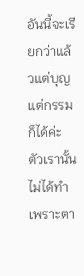อันนี้จะเรียกว่าแล้วแต่บุญแต่กรรมก็ได้ค่ะ  ตัวเรานั้นไม่ได้ทำ  เพราะตา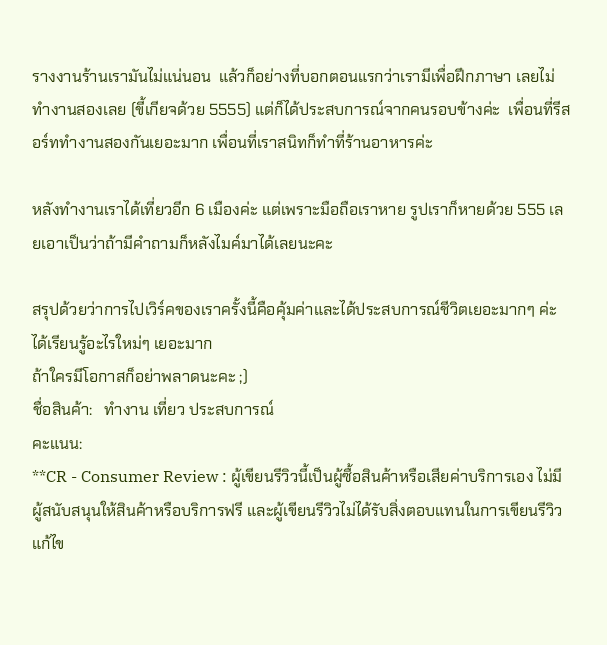รางงานร้านเรามันไม่แน่นอน  แล้วก็อย่างที่บอกตอนแรกว่าเรามีเพื่อฝึกภาษา เลยไม่ทำงานสองเลย (ขี้เกียจด้วย 5555) แต่ก็ได้ประสบการณ์จากคนรอบข้างค่ะ  เพื่อนที่รีสอร์ททำงานสองกันเยอะมาก เพื่อนที่เราสนิทก็ทำที่ร้านอาหารค่ะ

หลังทำงานเราได้เที่ยวอีก 6 เมืองค่ะ แต่เพราะมือถือเราหาย รูปเราก็หายด้วย 555 เลยเอาเป็นว่าถ้ามีคำถามก็หลังไมค์มาได้เลยนะคะ

สรุปด้วยว่าการไปเวิร์คของเราครั้งนี้คือคุ้มค่าและได้ประสบการณ์ชีวิตเยอะมากๆ ค่ะ ได้เรียนรู้อะไรใหม่ๆ เยอะมาก
ถ้าใครมีโอกาสก็อย่าพลาดนะคะ ;)
ชื่อสินค้า:   ทำงาน เที่ยว ประสบการณ์
คะแนน:
**CR - Consumer Review : ผู้เขียนรีวิวนี้เป็นผู้ซื้อสินค้าหรือเสียค่าบริการเอง ไม่มีผู้สนับสนุนให้สินค้าหรือบริการฟรี และผู้เขียนรีวิวไม่ได้รับสิ่งตอบแทนในการเขียนรีวิว
แก้ไข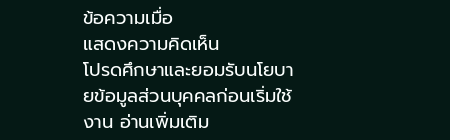ข้อความเมื่อ
แสดงความคิดเห็น
โปรดศึกษาและยอมรับนโยบายข้อมูลส่วนบุคคลก่อนเริ่มใช้งาน อ่านเพิ่มเติม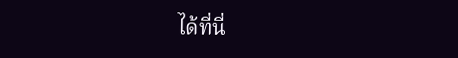ได้ที่นี่